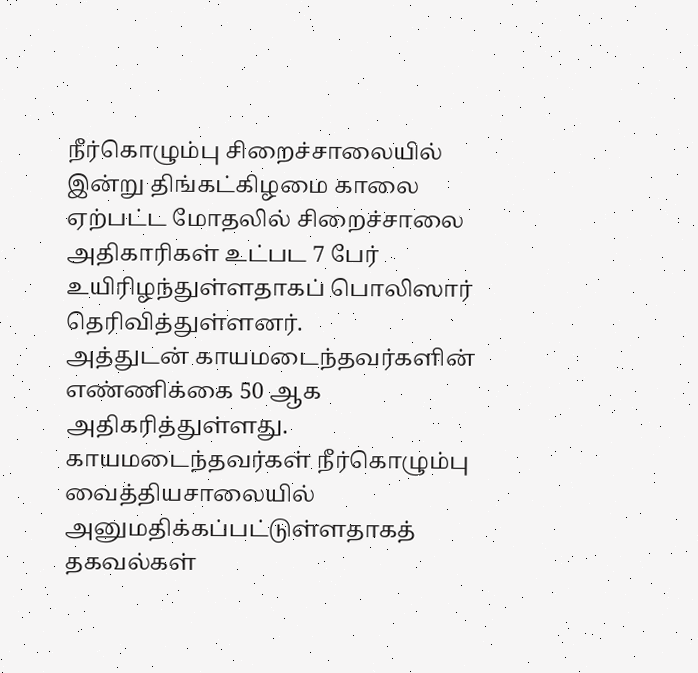நீர்கொழும்பு சிறைச்சாலையில் இன்று திங்கட்கிழமை காலை ஏற்பட்ட மோதலில் சிறைச்சாலை அதிகாரிகள் உட்பட 7 பேர் உயிரிழந்துள்ளதாகப் பொலிஸார் தெரிவித்துள்ளனர்.
அத்துடன் காயமடைந்தவர்களின் எண்ணிக்கை 50 ஆக அதிகரித்துள்ளது.
காயமடைந்தவர்கள் நீர்கொழும்பு வைத்தியசாலையில் அனுமதிக்கப்பட்டுள்ளதாகத் தகவல்கள்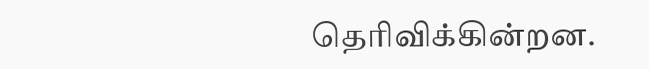தெரிவிக்கின்றன.